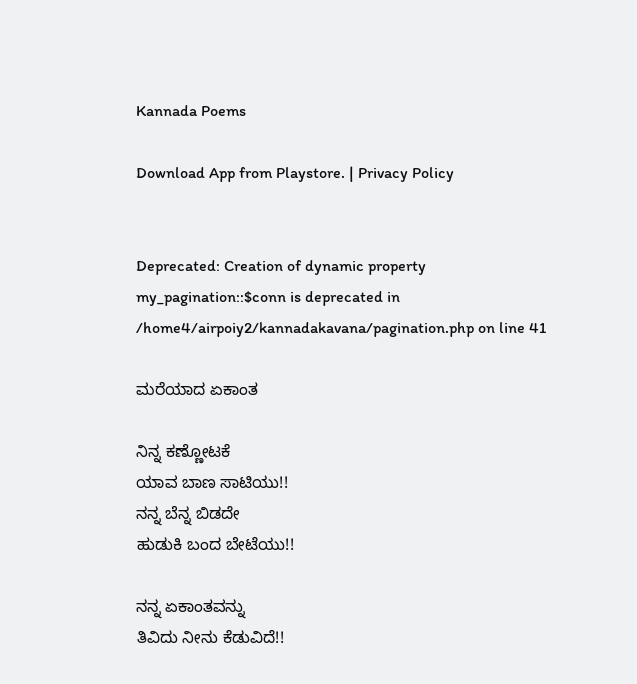Kannada Poems

Download App from Playstore. | Privacy Policy


Deprecated: Creation of dynamic property my_pagination::$conn is deprecated in /home4/airpoiy2/kannadakavana/pagination.php on line 41

ಮರೆಯಾದ ಏಕಾಂತ

ನಿನ್ನ ಕಣ್ಣೋಟಕೆ
ಯಾವ ಬಾಣ ಸಾಟಿಯು!!
ನನ್ನ ಬೆನ್ನ ಬಿಡದೇ
ಹುಡುಕಿ ಬಂದ ಬೇಟೆಯು!!

ನನ್ನ ಏಕಾಂತವನ್ನು
ತಿವಿದು ನೀನು ಕೆಡುವಿದೆ!!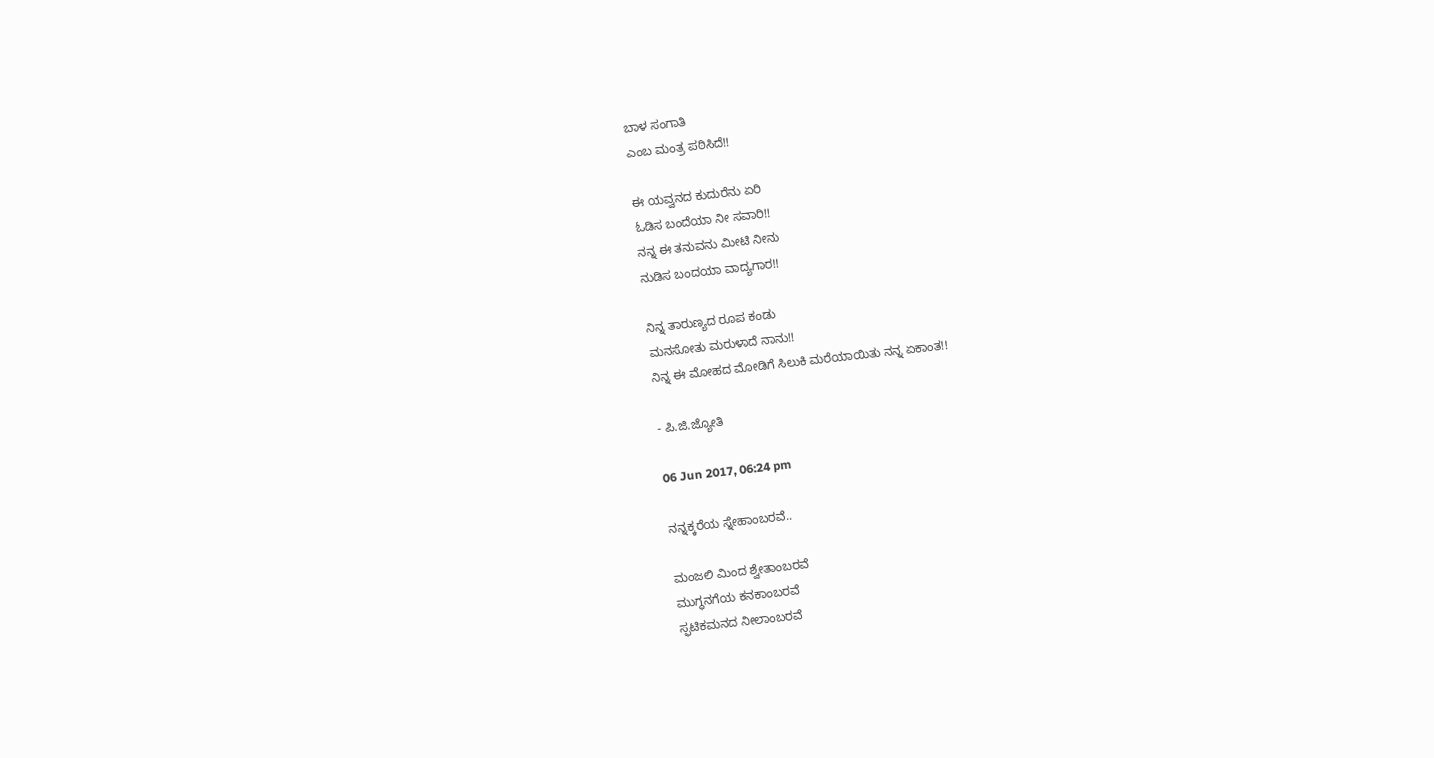ಬಾಳ ಸಂಗಾತಿ
ಎಂಬ ಮಂತ್ರ ಪಠಿಸಿದೆ!!

ಈ ಯವ್ವನದ ಕುದುರೆನು ಏರಿ
ಓಡಿಸ ಬಂದೆಯಾ ನೀ ಸವಾರಿ!!
ನನ್ನ ಈ ತನುವನು ಮೀಟಿ ನೀನು
ನುಡಿಸ ಬಂದಯಾ ವಾದ್ಯಗಾರ!!

ನಿನ್ನ ತಾರುಣ್ಯದ ರೂಪ ಕಂಡು
ಮನಸೋತು ಮರುಳಾದೆ ನಾನು!!
ನಿನ್ನ ಈ ಮೋಹದ ಮೋಡಿಗೆ ಸಿಲುಕಿ ಮರೆಯಾಯಿತು ನನ್ನ ಏಕಾಂತ!!

- ಪಿ.ಜಿ.ಜ್ಯೋತಿ

06 Jun 2017, 06:24 pm

ನನ್ನಕ್ಕರೆಯ ಸ್ನೇಹಾಂಬರವೆ..

ಮಂಜಲಿ ಮಿಂದ ಶ್ವೇತಾಂಬರವೆ
ಮುಗ್ಧನಗೆಯ ಕನಕಾಂಬರವೆ
ಸ್ಫಟಿಕಮನದ ನೀಲಾಂಬರವೆ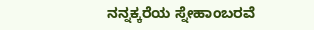ನನ್ನಕ್ಕರೆಯ ಸ್ನೇಹಾಂಬರವೆ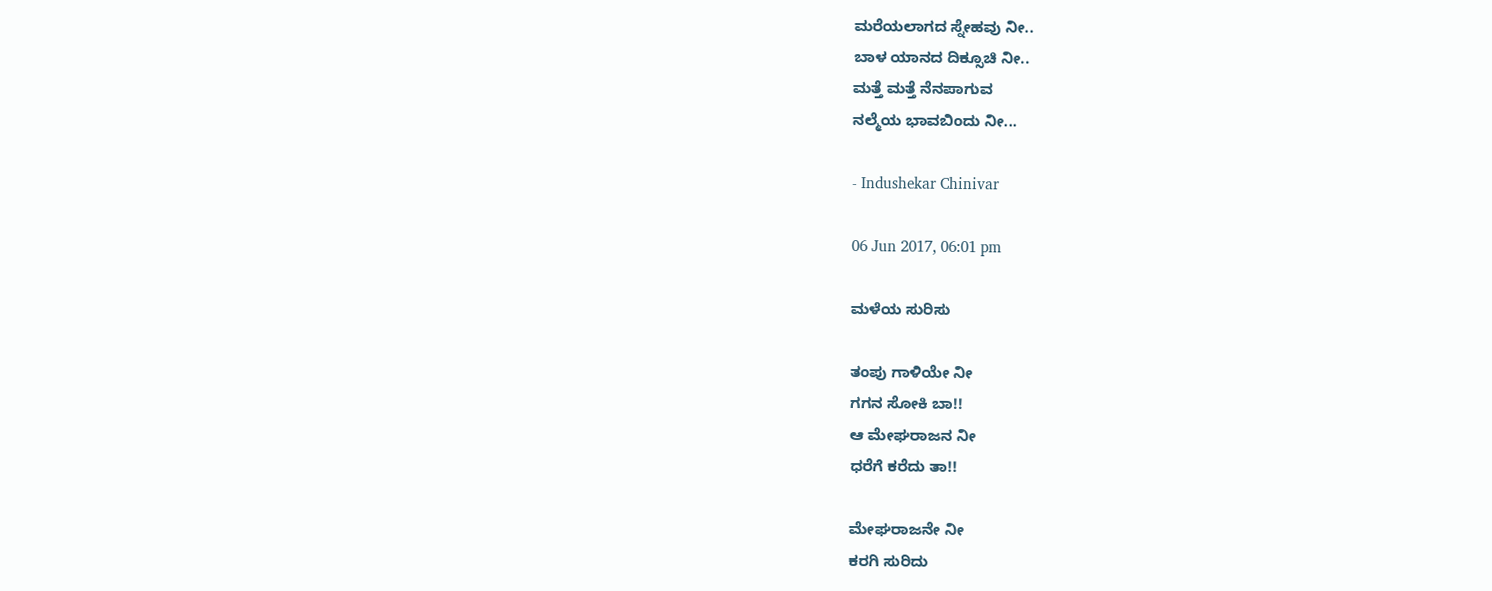ಮರೆಯಲಾಗದ ಸ್ನೇಹವು ನೀ..
ಬಾಳ ಯಾನದ ದಿಕ್ಸೂಚಿ ನೀ..
ಮತ್ತೆ ಮತ್ತೆ ನೆನಪಾಗುವ
ನಲ್ಮೆಯ ಭಾವಬಿಂದು ನೀ...

- Indushekar Chinivar

06 Jun 2017, 06:01 pm

ಮಳೆಯ ಸುರಿಸು

ತಂಪು ಗಾಳಿಯೇ ನೀ
ಗಗನ ಸೋಕಿ ಬಾ!!
ಆ ಮೇಘರಾಜನ ನೀ
ಧರೆಗೆ ಕರೆದು ತಾ!!

ಮೇಘರಾಜನೇ ನೀ
ಕರಗಿ ಸುರಿದು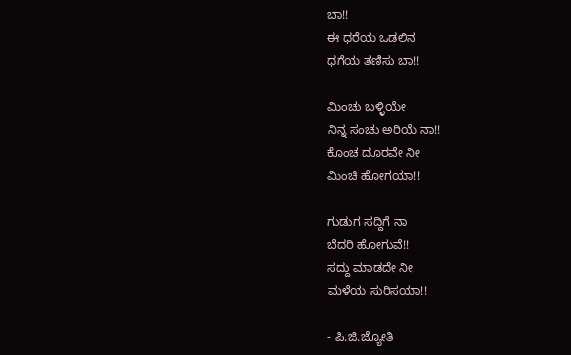ಬಾ!!
ಈ ಧರೆಯ ಒಡಲಿನ
ಧಗೆಯ ತಣಿಸು ಬಾ!!

ಮಿಂಚು ಬಳ್ಳಿಯೇ
ನಿನ್ನ ಸಂಚು ಅರಿಯೆ ನಾ!!
ಕೊಂಚ ದೂರವೇ ನೀ
ಮಿಂಚಿ ಹೋಗಯಾ!!

ಗುಡುಗ ಸದ್ದಿಗೆ ನಾ
ಬೆದರಿ ಹೋಗುವೆ!!
ಸದ್ದು ಮಾಡದೇ ನೀ
ಮಳೆಯ ಸುರಿಸಯಾ!!

- ಪಿ.ಜಿ.ಜ್ಯೋತಿ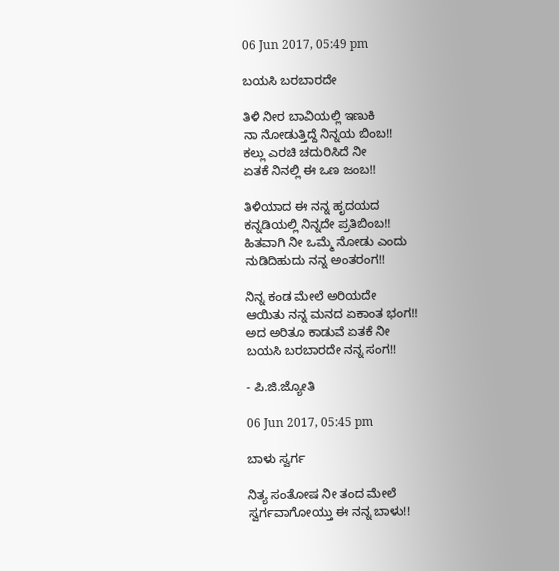06 Jun 2017, 05:49 pm

ಬಯಸಿ ಬರಬಾರದೇ

ತಿಳಿ ನೀರ ಬಾವಿಯಲ್ಲಿ ಇಣುಕಿ
ನಾ ನೋಡುತ್ತಿದ್ದೆ ನಿನ್ನಯ ಬಿಂಬ!!
ಕಲ್ಲು ಎರಚಿ ಚದುರಿಸಿದೆ ನೀ
ಏತಕೆ ನಿನಲ್ಲಿ ಈ ಒಣ ಜಂಬ!!

ತಿಳಿಯಾದ ಈ ನನ್ನ ಹೃದಯದ
ಕನ್ನಡಿಯಲ್ಲಿ ನಿ‌ನ್ನದೇ ಪ್ರತಿಬಿಂಬ!!
ಹಿತವಾಗಿ ನೀ ಒಮ್ಮೆ ನೋಡು ಎಂದು
ನುಡಿದಿಹುದು ನನ್ನ ಅಂತರಂಗ!!

ನಿನ್ನ ಕಂಡ ಮೇಲೆ ಅರಿಯದೇ
ಆಯಿತು ನನ್ನ ಮನದ ಏಕಾಂತ ಭಂಗ!!
ಅದ ಅರಿತೂ ಕಾಡುವೆ ಏತಕೆ ನೀ
ಬಯಸಿ ಬರಬಾರದೇ ನನ್ನ ಸಂಗ!!

- ಪಿ.ಜಿ.ಜ್ಯೋತಿ

06 Jun 2017, 05:45 pm

ಬಾಳು ಸ್ವರ್ಗ

ನಿತ್ಯ ಸಂತೋಷ ನೀ ತಂದ ಮೇಲೆ
ಸ್ವರ್ಗವಾಗೋಯ್ತು ಈ ನನ್ನ ಬಾಳು!!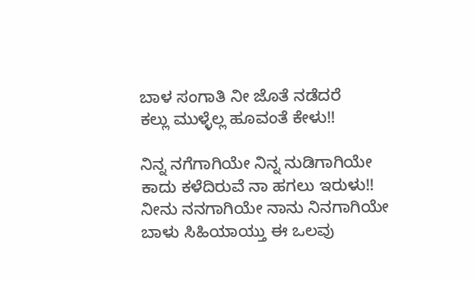ಬಾಳ ಸಂಗಾತಿ ನೀ ಜೊತೆ ನಡೆದರೆ
ಕಲ್ಲು ಮುಳ್ಳೆಲ್ಲ ಹೂವಂತೆ ಕೇಳು!!

ನಿನ್ನ ನಗೆಗಾಗಿಯೇ ನಿನ್ನ ನುಡಿಗಾಗಿಯೇ
ಕಾದು ಕಳೆದಿರುವೆ ನಾ ಹಗಲು ಇರುಳು!!
ನೀನು ನನಗಾಗಿಯೇ ನಾನು ನಿನಗಾಗಿಯೇ
ಬಾಳು ಸಿಹಿಯಾಯ್ತು ಈ ಒಲವು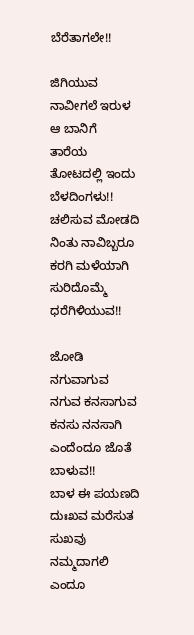ಬೆರೆತಾಗಲೇ!!

ಜಿಗಿಯುವ ನಾವೀಗಲೆ ಇರುಳ ಆ ಬಾನಿಗೆ
ತಾರೆಯ ತೋಟದಲ್ಲಿ ಇಂದು ಬೆಳದಿಂಗಳು!!
ಚಲಿಸುವ ಮೋಡದಿ ನಿಂತು ನಾವಿಬ್ಬರೂ
ಕರಗಿ ಮಳೆಯಾಗಿ ಸುರಿದೊಮ್ಮೆ ಧರೆಗಿಳಿಯುವ!!

ಜೋಡಿ ನಗುವಾಗುವ ನಗುವ ಕನಸಾಗುವ
ಕನಸು ನನಸಾಗಿ ಎಂದೆಂದೂ ಜೊತೆ ಬಾಳುವ!!
ಬಾಳ ಈ ಪಯಣದಿ ದುಃಖವ ಮರೆಸುತ
ಸುಖವು ನಮ್ಮದಾಗಲಿ ಎಂದೂ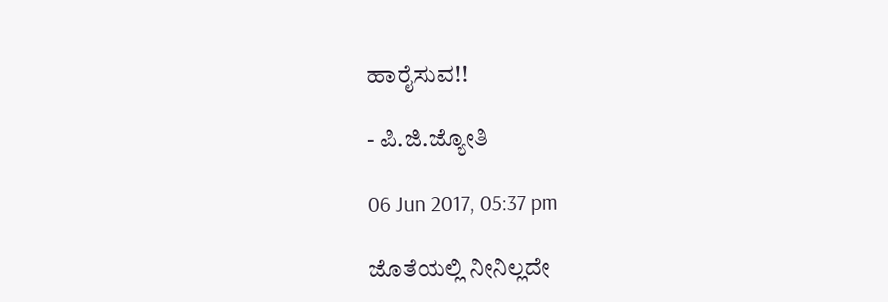ಹಾರೈಸುವ!!

- ಪಿ.ಜಿ.ಜ್ಯೋತಿ

06 Jun 2017, 05:37 pm

ಜೊತೆಯಲ್ಲಿ ನೀನಿಲ್ಲದೇ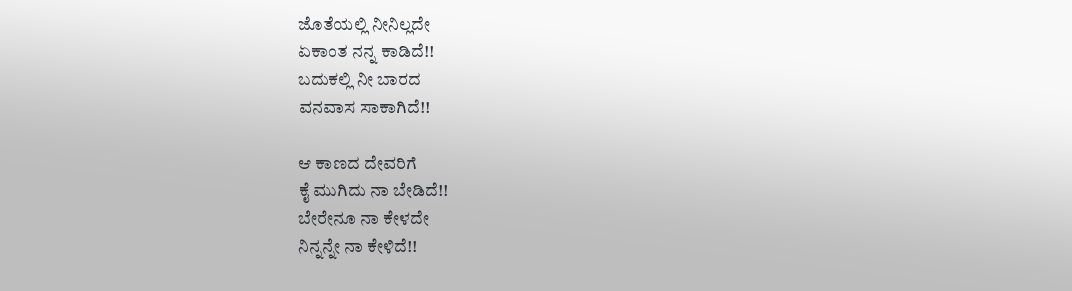ಜೊತೆಯಲ್ಲಿ ನೀನಿಲ್ಲದೇ
ಏಕಾಂತ ನನ್ನ ಕಾಡಿದೆ!!
ಬದುಕಲ್ಲಿ ನೀ ಬಾರದ
ವನವಾಸ ಸಾಕಾಗಿದೆ!!

ಆ ಕಾಣದ ದೇವರಿಗೆ
ಕೈ ಮುಗಿದು ನಾ ಬೇಡಿದೆ!!
ಬೇರೇನೂ ನಾ ಕೇಳದೇ
ನಿನ್ನನ್ನೇ ನಾ ಕೇಳಿದೆ!!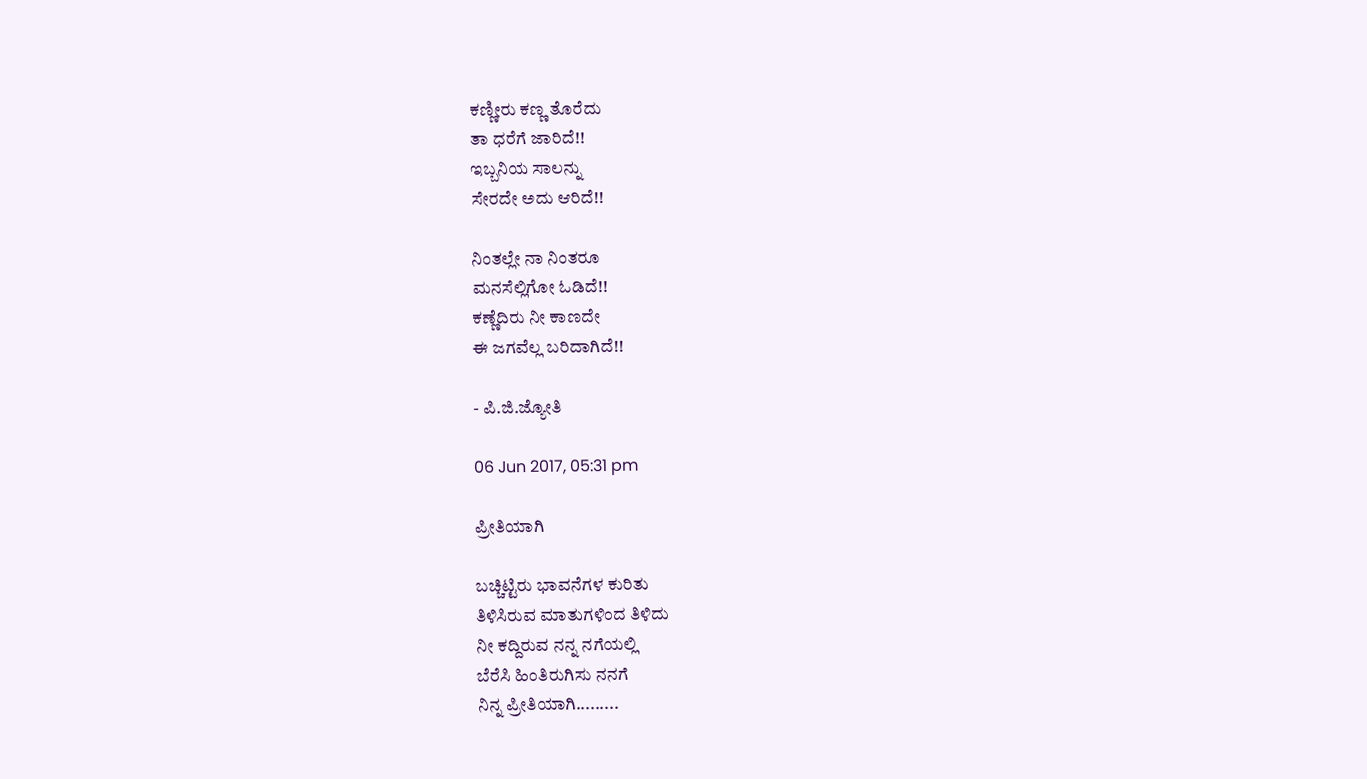ಕಣ್ಣೀರು ಕಣ್ಣ ತೊರೆದು
ತಾ ಧರೆಗೆ ಜಾರಿದೆ!!
ಇಬ್ಬನಿಯ ಸಾಲನ್ನು
ಸೇರದೇ ಅದು ಆರಿದೆ!!

ನಿಂತಲ್ಲೇ ನಾ ನಿಂತರೂ
ಮನಸೆಲ್ಲಿಗೋ ಓಡಿದೆ!!
ಕಣ್ಣೆದಿರು ನೀ ಕಾಣದೇ
ಈ ಜಗವೆಲ್ಲ ಬರಿದಾಗಿದೆ!!

- ಪಿ.ಜಿ.ಜ್ಯೋತಿ

06 Jun 2017, 05:31 pm

ಪ್ರೀತಿಯಾಗಿ

ಬಚ್ಚಿಟ್ಟಿರು ಭಾವನೆಗಳ ಕುರಿತು
ತಿಳಿಸಿರುವ ಮಾತುಗಳಿಂದ ತಿಳಿದು
ನೀ ಕದ್ದಿರುವ ನನ್ನ ನಗೆಯಲ್ಲಿ
ಬೆರೆಸಿ ಹಿಂತಿರುಗಿಸು ನನಗೆ
ನಿನ್ನ ಪ್ರೀತಿಯಾಗಿ.........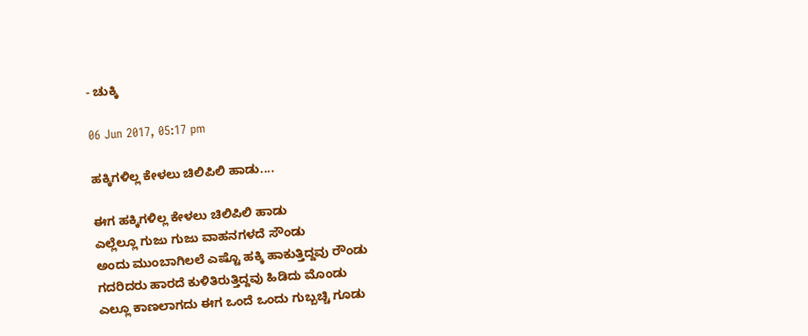- ಚುಕ್ಕಿ

06 Jun 2017, 05:17 pm

ಹಕ್ಕಿಗಳಿಲ್ಲ ಕೇಳಲು‌ ಚಿಲಿಪಿಲಿ ಹಾಡು....

ಈಗ ಹಕ್ಕಿಗಳಿಲ್ಲ ಕೇಳಲು‌ ಚಿಲಿಪಿಲಿ ಹಾಡು
ಎಲ್ಲೆಲ್ಲೂ ಗುಜು‌‌ ಗುಜು‌ ವಾಹನಗಳದೆ ಸೌಂಡು
ಅಂದು ಮುಂಬಾಗಿಲಲೆ‌ ಎಷ್ಟೊ ಹಕ್ಕಿ ಹಾಕುತ್ತಿದ್ದವು ರೌಂಡು
ಗದರಿದರು ಹಾರದೆ ಕುಳಿತಿರುತ್ತಿದ್ದವು ಹಿಡಿದು ಮೊಂಡು
ಎಲ್ಲೂ‌ ಕಾಣಲಾಗದು ಈಗ ಒಂದೆ ಒಂದು ಗುಬ್ಬಚ್ಚಿ ಗೂಡು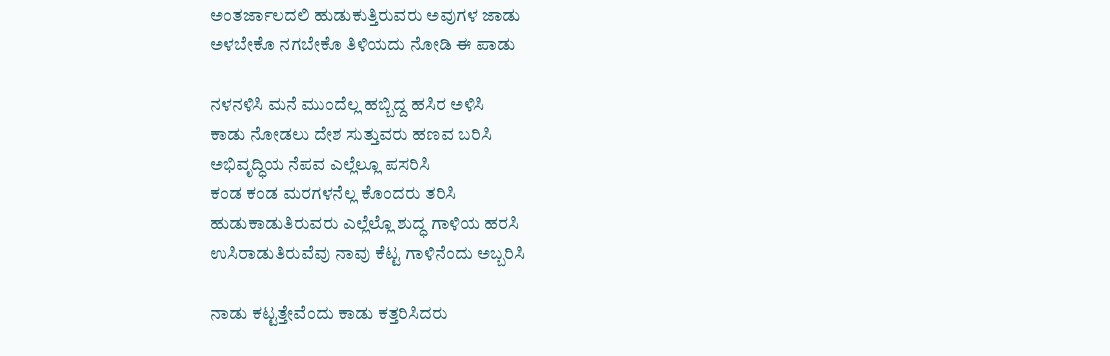ಅಂತರ್ಜಾಲದಲಿ ಹುಡುಕುತ್ತಿರುವರು ಅವುಗಳ ಜಾಡು
ಅಳಬೇಕೊ ನಗಬೇಕೊ ತಿಳಿಯದು ನೋಡಿ ಈ‌ ಪಾಡು

ನಳನಳಿಸಿ ಮನೆ ಮುಂದೆಲ್ಲ ಹಬ್ಬಿದ್ದ ಹಸಿರ ಅಳಿಸಿ
ಕಾಡು ನೋಡಲು ದೇಶ ಸುತ್ತುವರು ಹಣವ ಬರಿಸಿ
ಅಭಿವೃದ್ಧಿಯ ನೆಪವ ಎಲ್ಲೆಲ್ಲೂ ಪಸರಿಸಿ
ಕಂಡ ಕಂಡ ಮರಗಳನೆಲ್ಲ ಕೊಂದರು ತರಿಸಿ
ಹುಡುಕಾಡುತಿರುವರು ಎಲ್ಲೆಲ್ಲೊ‌ ಶುದ್ಧ ಗಾಳಿಯ ಹರಸಿ
ಉಸಿರಾಡುತಿರುವೆವು ನಾವು ಕೆಟ್ಟ ಗಾಳಿನೆಂದು ಅಬ್ಬರಿಸಿ

ನಾಡು‌ ಕಟ್ಟತ್ತೇವೆಂದು ಕಾಡು‌ ಕತ್ತರಿಸಿದರು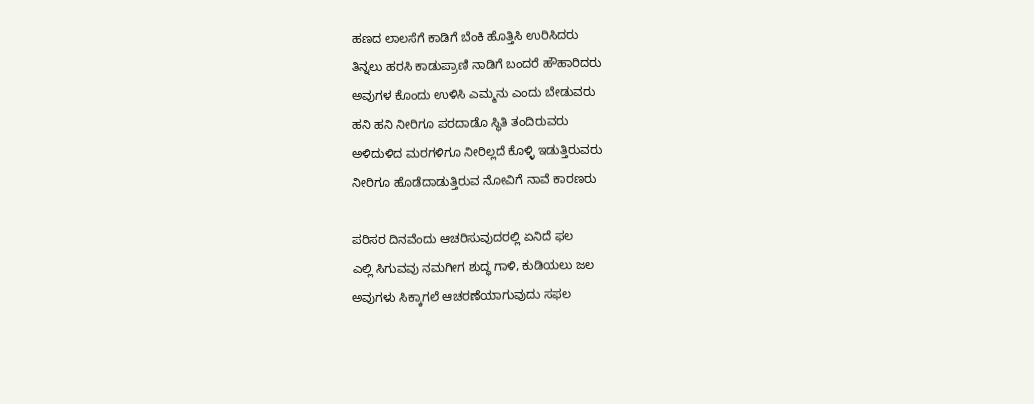ಹಣದ ಲಾಲಸೆಗೆ‌ ಕಾಡಿಗೆ ಬೆಂಕಿ ಹೊತ್ತಿ‌ಸಿ ಉರಿಸಿದರು
ತಿನ್ನಲು ಹರಸಿ ಕಾಡುಪ್ರಾಣಿ ನಾಡಿಗೆ ಬಂದರೆ ಹೌಹಾರಿದರು
ಅವುಗಳ ಕೊಂದು ಉಳಿಸಿ ಎಮ್ಮನು ಎಂದು ಬೇಡುವರು
ಹನಿ ಹನಿ ನೀರಿಗೂ ಪರದಾಡೊ ಸ್ಥಿತಿ ತಂದಿರುವರು
ಅಳಿದುಳಿದ ಮರಗಳಿಗೂ ನೀರಿಲ್ಲದೆ ಕೊಳ್ಳಿ ಇಡುತ್ತಿರುವರು
ನೀರಿಗೂ ಹೊಡೆದಾಡುತ್ತಿರುವ ನೋವಿಗೆ ನಾವೆ ಕಾರಣರು

ಪರಿಸರ ದಿನವೆಂದು ಆಚರಿಸುವುದರಲ್ಲಿ ಏನಿದೆ ಫಲ
ಎಲ್ಲಿ‌ ಸಿಗುವವು ನಮಗೀಗ ಶುದ್ಧ ಗಾಳಿ, ಕುಡಿಯಲು ಜಲ
ಅವುಗಳು ಸಿಕ್ಕಾಗಲೆ ಆಚರಣೆಯಾಗುವುದು ಸಫಲ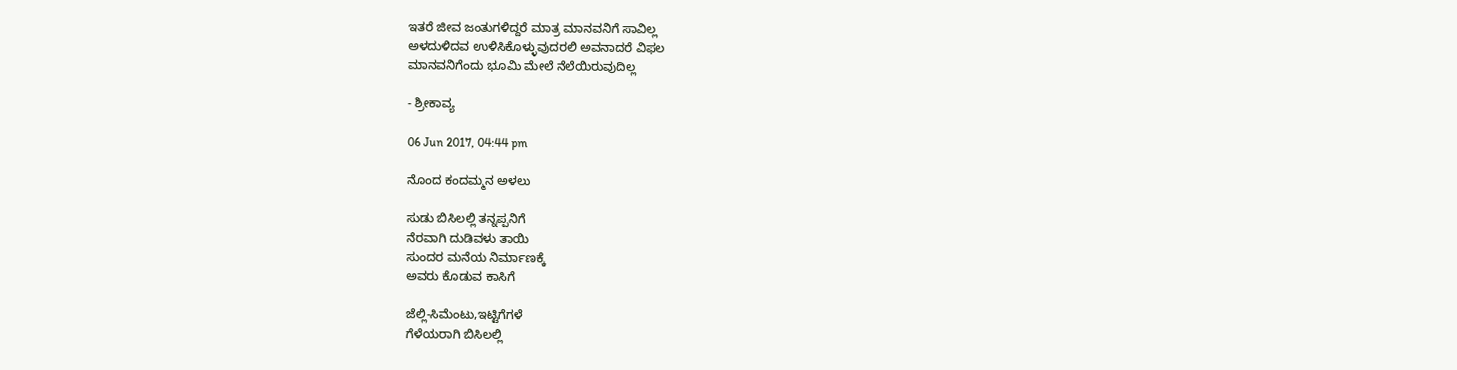ಇತರೆ ಜೀವ ಜಂತುಗಳಿದ್ದರೆ ಮಾತ್ರ ಮಾನವನಿಗೆ ಸಾವಿಲ್ಲ
ಅಳದುಳಿದವ ಉಳಿಸಿಕೊಳ್ಳುವುದರಲಿ ಅವನಾದರೆ ವಿಫಲ
ಮಾನವನಿಗೆಂದು ಭೂಮಿ ಮೇಲೆ ನೆಲೆಯಿರುವುದಿಲ್ಲ

- ಶ್ರೀಕಾವ್ಯ

06 Jun 2017, 04:44 pm

ನೊಂದ ಕಂದಮ್ಮನ ಅಳಲು

ಸುಡು ಬಿಸಿಲಲ್ಲಿ ತನ್ನಪ್ಪನಿಗೆ
ನೆರವಾಗಿ ದುಡಿವಳು ತಾಯಿ
ಸುಂದರ ಮನೆಯ ನಿರ್ಮಾಣಕ್ಕೆ
ಅವರು ಕೊಡುವ ಕಾಸಿಗೆ

ಜೆಲ್ಲಿ-ಸಿಮೆಂಟು,ಇಟ್ಟಿಗೆಗಳೆ
ಗೆಳೆಯರಾಗಿ ಬಿಸಿಲಲ್ಲಿ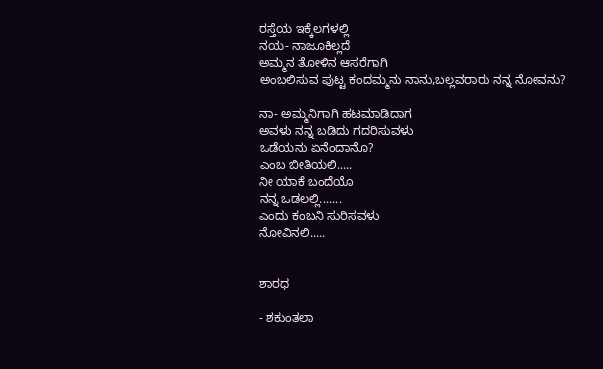ರಸ್ತೆಯ ಇಕ್ಕೆಲಗಳಲ್ಲಿ
ನಯ- ನಾಜೂಕಿಲ್ಲದೆ
ಅಮ್ಮನ ತೋಳಿನ ಆಸರೆಗಾಗಿ
ಅಂಬಲಿಸುವ ಪುಟ್ಟ ಕಂದಮ್ಮನು ನಾನು,ಬಲ್ಲವರಾರು ನನ್ನ ನೋವನು?

ನಾ- ಅಮ್ಮನಿಗಾಗಿ ಹಟಮಾಡಿದಾಗ
ಅವಳು ನನ್ನ ಬಡಿದು ಗದರಿಸುವಳು
ಒಡೆಯನು ಏನೆಂದಾನೊ?
ಎಂಬ ಬೀತಿಯಲಿ.....
ನೀ ಯಾಕೆ ಬಂದೆಯೊ
ನನ್ನ ಒಡಲಲ್ಲಿ.......
ಎಂದು ಕಂಬನಿ ಸುರಿಸವಳು
ನೋವಿನಲಿ.....


ಶಾರಧ

- ಶಕುಂತಲಾ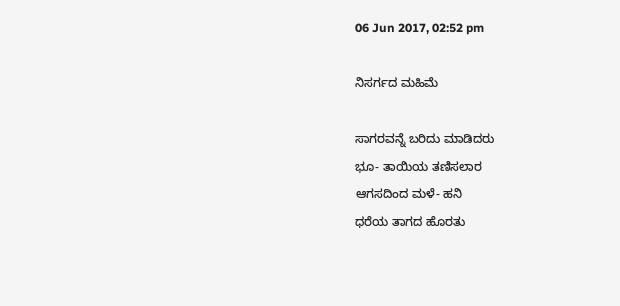06 Jun 2017, 02:52 pm

ನಿಸರ್ಗದ ಮಹಿಮೆ

ಸಾಗರವನ್ನೆ ಬರಿದು ಮಾಡಿದರು
ಭೂ- ತಾಯಿಯ ತಣಿಸಲಾರ
ಆಗಸದಿಂದ ಮಳೆ- ಹನಿ
ಧರೆಯ ತಾಗದ ಹೊರತು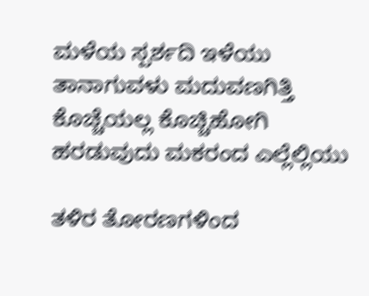ಮಳೆಯ ಸ್ಪರ್ಶದಿ ಇಳೆಯು
ತಾನಾಗುವಳು ಮದುವಣಗಿತ್ತಿ
ಕೊಚ್ಚೆಯಲ್ಲ ಕೊಚ್ಚಿಹೋಗಿ
ಹರಡುವುದು ಮಕರಂದ ಎಲ್ಲೆಲ್ಲಿಯು

ತಳಿರ ತೋರಣಗಳಿಂದ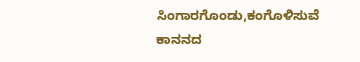ಸಿಂಗಾರಗೊಂಡು,ಕಂಗೊಳಿಸುವೆ
ಕಾನನದ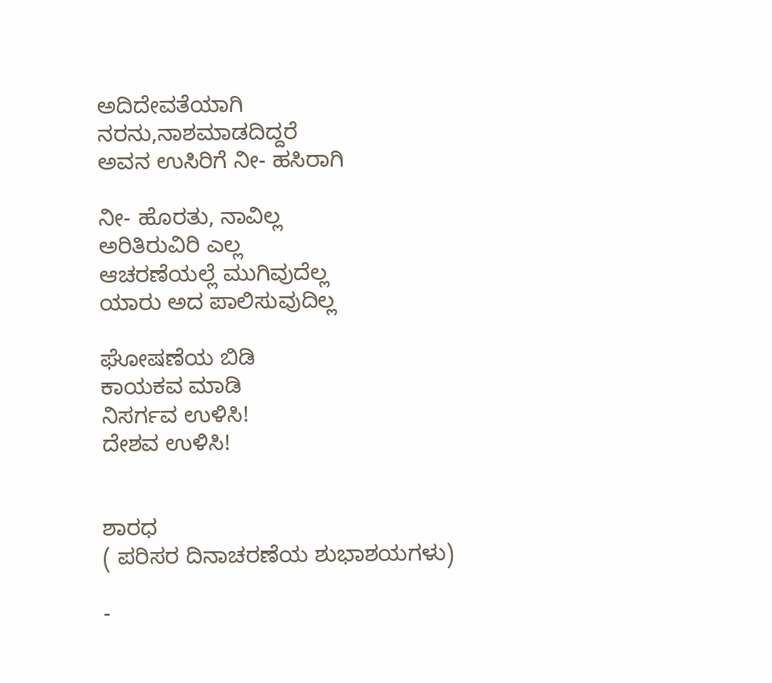ಅದಿದೇವತೆಯಾಗಿ
ನರನು,ನಾಶಮಾಡದಿದ್ದರೆ
ಅವನ ಉಸಿರಿಗೆ ನೀ- ಹಸಿರಾಗಿ

ನೀ- ಹೊರತು, ನಾವಿಲ್ಲ
ಅರಿತಿರುವಿರಿ ಎಲ್ಲ
ಆಚರಣೆಯಲ್ಲೆ ಮುಗಿವುದೆಲ್ಲ
ಯಾರು ಅದ ಪಾಲಿಸುವುದಿಲ್ಲ

ಘೋಷಣೆಯ ಬಿಡಿ
ಕಾಯಕವ ಮಾಡಿ
ನಿಸರ್ಗವ ಉಳಿಸಿ!
ದೇಶವ ಉಳಿಸಿ!


ಶಾರಧ
( ಪರಿಸರ ದಿನಾಚರಣೆಯ ಶುಭಾಶಯಗಳು)

-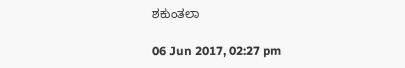ಶಕುಂತಲಾ

06 Jun 2017, 02:27 pm